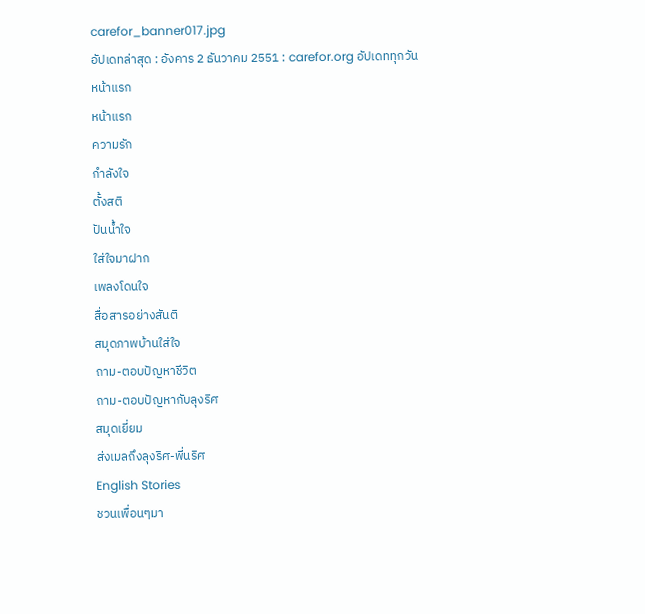carefor_banner017.jpg
อัปเดทล่าสุด : อังคาร 2 ธันวาคม 2551 : carefor.org อัปเดททุกวัน
หน้าแรก
หน้าแรก
ความรัก
กำลังใจ
ตั้งสติ
ปันน้ำใจ
ใส่ใจมาฝาก
เพลงโดนใจ
สื่อสารอย่างสันติ
สมุดภาพบ้านใส่ใจ
ถาม-ตอบปัญหาชีวิต
ถาม-ตอบปัญหากับลุงริศ
สมุดเยี่ยม
ส่งเมลถึงลุงริศ-พี่นริศ
English Stories
ชวนเพื่อนๆมา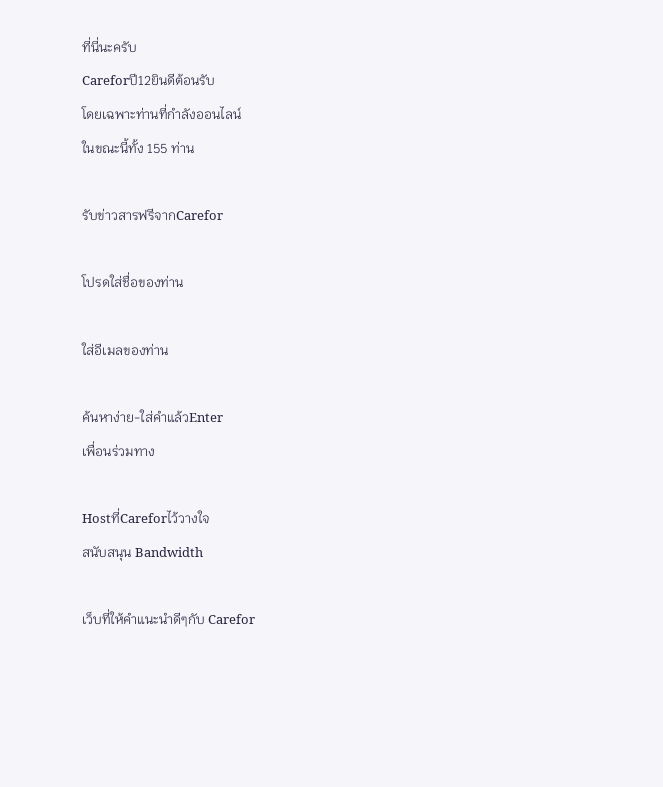ที่นี่นะครับ
Careforปี12ยินดีต้อนรับ
โดยเฉพาะท่านที่กำลังออนไลน์
ในขณะนี้ทั้ง 155 ท่าน

รับข่าวสารฟรีจากCarefor

โปรดใส่ชื่อของท่าน

ใส่อีเมลของท่าน

ค้นหาง่าย-ใส่คำแล้วEnter
เพื่อนร่วมทาง

Hostที่Careforไว้วางใจ
สนับสนุน Bandwidth

เว็บที่ให้คำแนะนำดีๆกับ Carefor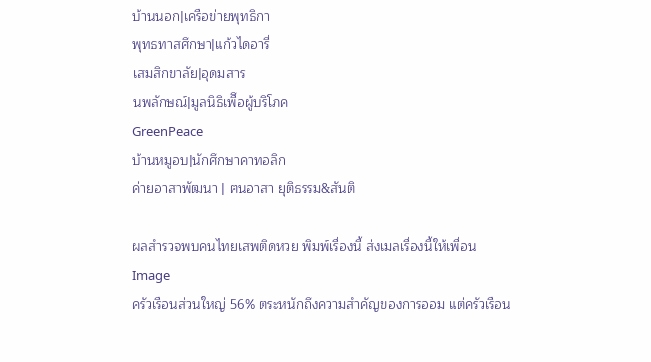บ้านนอก|เครือข่ายพุทธิกา
พุทธทาสศึกษา|แก้วไดอารี่
เสมสิกขาลัย|อุดมสาร
นพลักษณ์|มูลนิธิเพืึอผู้บริโภค
GreenPeace
บ้านหมูอบ|นักศึกษาคาทอลิก
ค่ายอาสาพัฒนา | ฅนอาสา ยุติธรรม&สันติ

ผลสำรวจพบคนไทยเสพติดหวย พิมพ์เรื่องนี้ ส่งเมลเรื่องนี้ให้เพื่อน
Image
ครัวเรือนส่วนใหญ่ 56% ตระหนักถึงความสำคัญของการออม แต่ครัวเรือน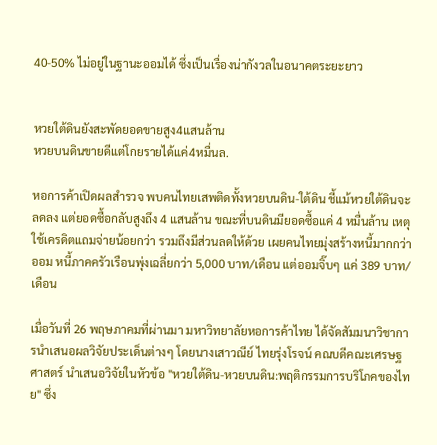40-50% ไม่อยู่ในฐานะออมได้ ซึ่งเป็นเรื่องน่ากังวลในอนาคตระยะยาว


หวยใต้ดินยังสะพัดยอดขายสูง4แสนล้าน
หวยบนดินขายดีแต่โกยรายได้แค่4หมื่นล.

หอการค้าเปิดผลสำรวจ พบคนไทยเสพติดทั้งหวยบนดิน-ใต้ดิน ชี้แม้หวยใต้ดินจะลดลง แต่ยอดซื้อกลับสูงถึง 4 แสนล้าน ขณะที่บนดินมียอดซื้อแค่ 4 หมื่นล้าน เหตุใช้เครดิตแถมจ่ายน้อยกว่า รวมถึงมีส่วนลดให้ด้วย เผยคนไทยมุ่งสร้างหนี้มากกว่าออม หนี้ภาคครัวเรือนพุ่งเฉลี่ยกว่า 5,000 บาท/เดือน แต่ออมจิ๊บๆ แค่ 389 บาท/เดือน

เมื่อวันที่ 26 พฤษภาคมที่ผ่านมา มหาวิทยาลัยหอการค้าไทย ได้จัดสัมมนาวิชาการนำเสนอผลวิจัยประเด็นต่างๆ โดยนางเสาวณีย์ ไทยรุ่งโรจน์ คณบดีคณะเศรษฐศาสตร์ นำเสนอวิจัยในหัวข้อ "หวยใต้ดิน-หวยบนดิน:พฤติกรรมการบริโภคของไทย" ซึ่ง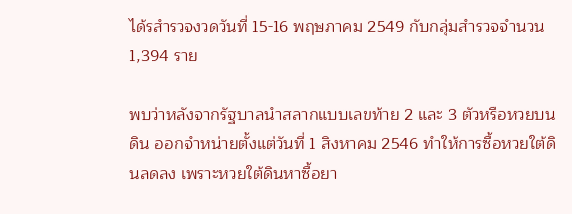ได้รสำรวจงวดวันที่ 15-16 พฤษภาคม 2549 กับกลุ่มสำรวจจำนวน 1,394 ราย

พบว่าหลังจากรัฐบาลนำสลากแบบเลขท้าย 2 และ 3 ตัวหรือหวยบนดิน ออกจำหน่ายตั้งแต่วันที่ 1 สิงหาคม 2546 ทำให้การซื้อหวยใต้ดินลดลง เพราะหวยใต้ดินหาซื้อยา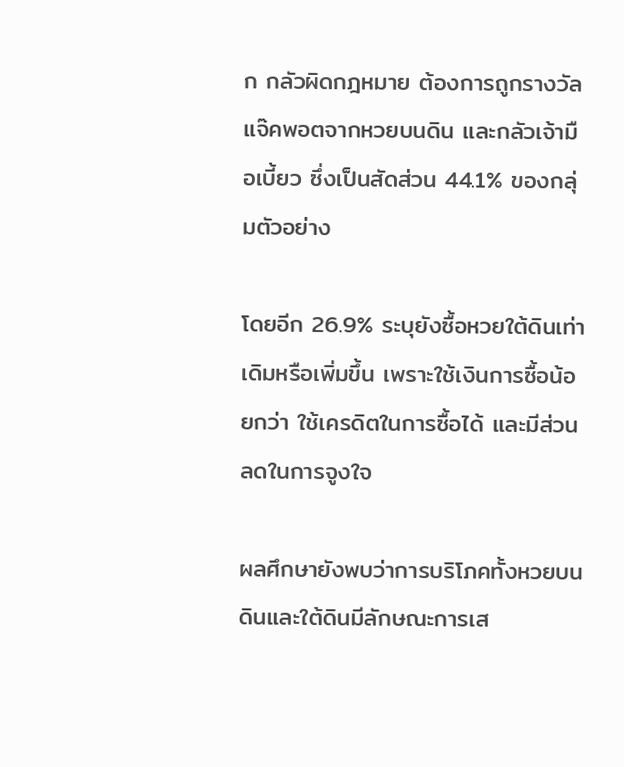ก กลัวผิดกฎหมาย ต้องการถูกรางวัลแจ๊คพอตจากหวยบนดิน และกลัวเจ้ามือเบี้ยว ซึ่งเป็นสัดส่วน 44.1% ของกลุ่มตัวอย่าง

โดยอีก 26.9% ระบุยังซื้อหวยใต้ดินเท่าเดิมหรือเพิ่มขึ้น เพราะใช้เงินการซื้อน้อยกว่า ใช้เครดิตในการซื้อได้ และมีส่วนลดในการจูงใจ

ผลศึกษายังพบว่าการบริโภคทั้งหวยบนดินและใต้ดินมีลักษณะการเส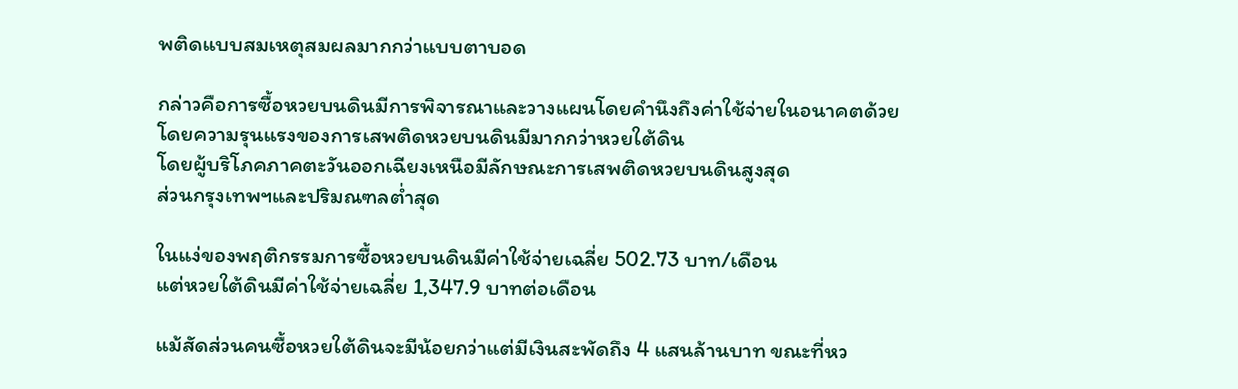พติดแบบสมเหตุสมผลมากกว่าแบบตาบอด

กล่าวคือการซื้อหวยบนดินมีการพิจารณาและวางแผนโดยคำนึงถึงค่าใช้จ่ายในอนาคตด้วย
โดยความรุนแรงของการเสพติดหวยบนดินมีมากกว่าหวยใต้ดิน
โดยผู้บริโภคภาคตะวันออกเฉียงเหนือมีลักษณะการเสพติดหวยบนดินสูงสุด
ส่วนกรุงเทพฯและปริมณฑลต่ำสุด

ในแง่ของพฤติกรรมการซื้อหวยบนดินมีค่าใช้จ่ายเฉลี่ย 502.73 บาท/เดือน
แต่หวยใต้ดินมีค่าใช้จ่ายเฉลี่ย 1,347.9 บาทต่อเดือน

แม้สัดส่วนคนซื้อหวยใต้ดินจะมีน้อยกว่าแต่มีเงินสะพัดถึง 4 แสนล้านบาท ขณะที่หว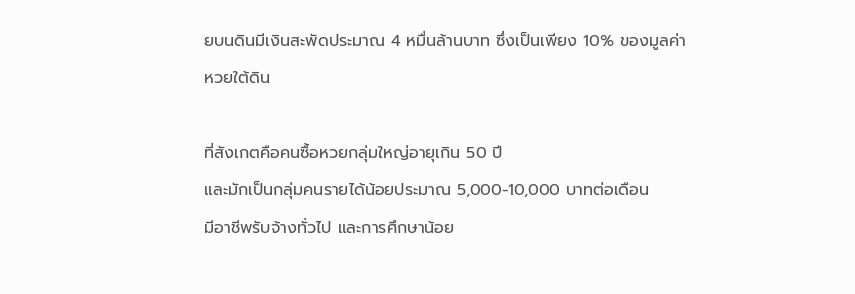ยบนดินมีเงินสะพัดประมาณ 4 หมื่นล้านบาท ซึ่งเป็นเพียง 10% ของมูลค่าหวยใต้ดิน

ที่สังเกตคือคนซื้อหวยกลุ่มใหญ่อายุเกิน 50 ปี
และมักเป็นกลุ่มคนรายได้น้อยประมาณ 5,000-10,000 บาทต่อเดือน
มีอาชีพรับจ้างทั่วไป และการศึกษาน้อย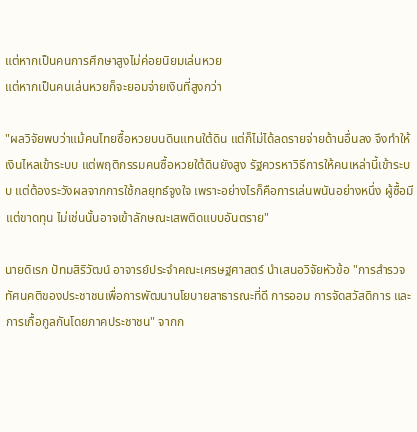แต่หากเป็นคนการศึกษาสูงไม่ค่อยนิยมเล่นหวย
แต่หากเป็นคนเล่นหวยก็จะยอมจ่ายเงินที่สูงกว่า

"ผลวิจัยพบว่าแม้คนไทยซื้อหวยบนดินแทนใต้ดิน แต่ก็ไม่ได้ลดรายจ่ายด้านอื่นลง จึงทำให้เงินไหลเข้าระบบ แต่พฤติกรรมคนซื้อหวยใต้ดินยังสูง รัฐควรหาวิธีการให้คนเหล่านี้เข้าระบบ แต่ต้องระวังผลจากการใช้กลยุทธ์จูงใจ เพราะอย่างไรก็คือการเล่นพนันอย่างหนึ่ง ผู้ซื้อมีแต่ขาดทุน ไม่เช่นนั้นอาจเข้าลักษณะเสพติดแบบอันตราย"

นายดิเรก ปัทมสิริวัฒน์ อาจารย์ประจำคณะเศรษฐศาสตร์ นำเสนอวิจัยหัวข้อ "การสำรวจทัศนคติของประชาชนเพื่อการพัฒนานโยบายสาธารณะที่ดี การออม การจัดสวัสดิการ และการเกื้อกูลกันโดยภาคประชาชน" จากก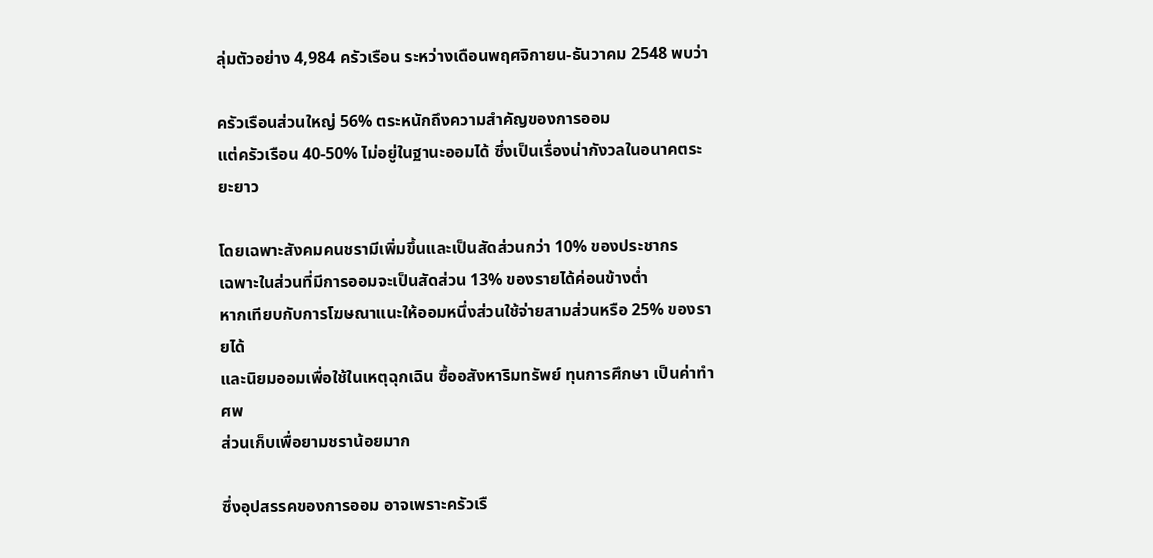ลุ่มตัวอย่าง 4,984 ครัวเรือน ระหว่างเดือนพฤศจิกายน-ธันวาคม 2548 พบว่า

ครัวเรือนส่วนใหญ่ 56% ตระหนักถึงความสำคัญของการออม
แต่ครัวเรือน 40-50% ไม่อยู่ในฐานะออมได้ ซึ่งเป็นเรื่องน่ากังวลในอนาคตระยะยาว

โดยเฉพาะสังคมคนชรามีเพิ่มขึ้นและเป็นสัดส่วนกว่า 10% ของประชากร
เฉพาะในส่วนที่มีการออมจะเป็นสัดส่วน 13% ของรายได้ค่อนข้างต่ำ
หากเทียบกับการโฆษณาแนะให้ออมหนึ่งส่วนใช้จ่ายสามส่วนหรือ 25% ของรายได้
และนิยมออมเพื่อใช้ในเหตุฉุกเฉิน ซื้ออสังหาริมทรัพย์ ทุนการศึกษา เป็นค่าทำศพ
ส่วนเก็บเพื่อยามชราน้อยมาก

ซึ่งอุปสรรคของการออม อาจเพราะครัวเรื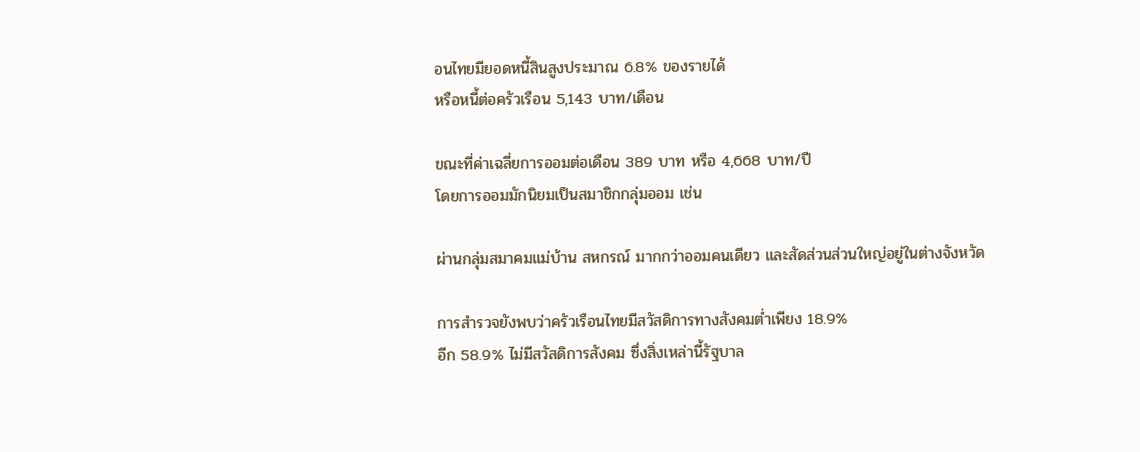อนไทยมียอดหนี้สินสูงประมาณ 6.8% ของรายได้
หรือหนี้ต่อครัวเรือน 5,143 บาท/เดือน

ขณะที่ค่าเฉลี่ยการออมต่อเดือน 389 บาท หรือ 4,668 บาท/ปี
โดยการออมมักนิยมเป็นสมาชิกกลุ่มออม เช่น

ผ่านกลุ่มสมาคมแม่บ้าน สหกรณ์ มากกว่าออมคนเดียว และสัดส่วนส่วนใหญ่อยู่ในต่างจังหวัด

การสำรวจยังพบว่าครัวเรือนไทยมีสวัสดิการทางสังคมต่ำเพียง 18.9%
อีก 58.9% ไม่มีสวัสดิการสังคม ซึ่งสิ่งเหล่านี้รัฐบาล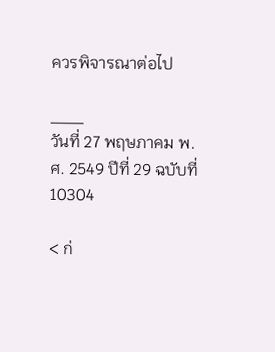ควรพิจารณาต่อไป

___
วันที่ 27 พฤษภาคม พ.ศ. 2549 ปีที่ 29 ฉบับที่ 10304

< ก่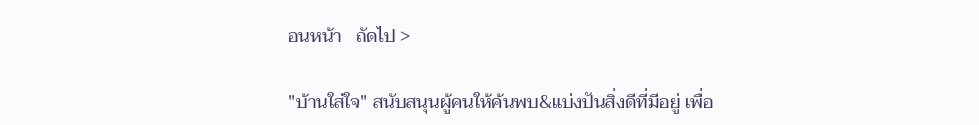อนหน้า   ถัดไป >

"บ้านใส่ใจ" สนับสนุนผู้คนให้ค้นพบ&แบ่งปันสิ่งดีที่มีอยู่ เพื่อ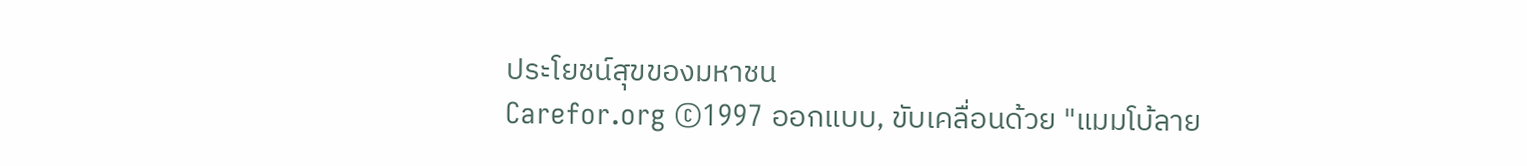ประโยชน์สุขของมหาชน
Carefor.org ©1997 ออกแบบ, ขับเคลื่อนด้วย "แมมโบ้ลาย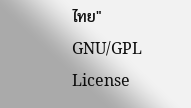ไทย" GNU/GPL License